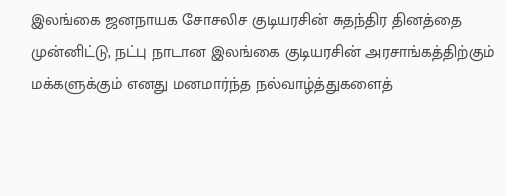இலங்கை ஜனநாயக சோசலிச குடியரசின் சுதந்திர தினத்தை முன்னிட்டு, நட்பு நாடான இலங்கை குடியரசின் அரசாங்கத்திற்கும் மக்களுக்கும் எனது மனமார்ந்த நல்வாழ்த்துகளைத்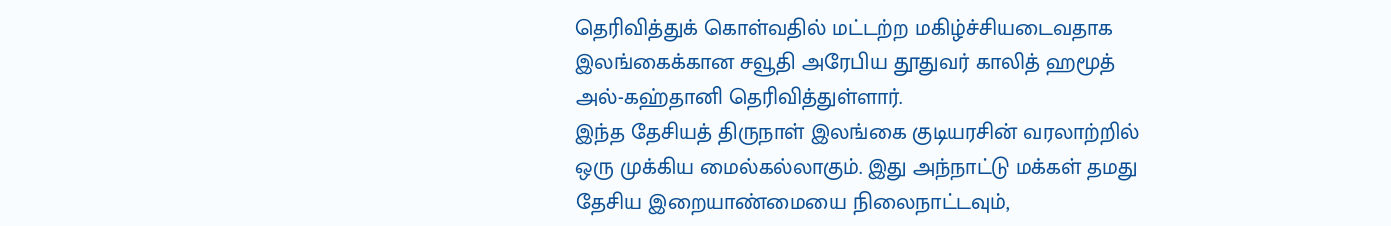தெரிவித்துக் கொள்வதில் மட்டற்ற மகிழ்ச்சியடைவதாக இலங்கைக்கான சவூதி அரேபிய தூதுவர் காலித் ஹமூத் அல்-கஹ்தானி தெரிவித்துள்ளார்.
இந்த தேசியத் திருநாள் இலங்கை குடியரசின் வரலாற்றில் ஒரு முக்கிய மைல்கல்லாகும். இது அந்நாட்டு மக்கள் தமது தேசிய இறையாண்மையை நிலைநாட்டவும்,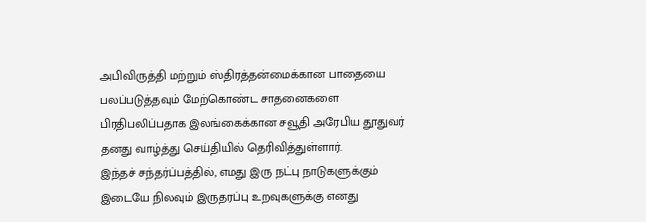அபிவிருத்தி மற்றும் ஸ்திரத்தன்மைக்கான பாதையை பலப்படுத்தவும் மேற்கொண்ட சாதனைகளை பிரதிபலிப்பதாக இலங்கைக்கான சவூதி அரேபிய தூதுவர் தனது வாழ்த்து செய்தியில் தெரிவித்துள்ளார்.
இந்தச் சந்தர்ப்பத்தில், எமது இரு நட்பு நாடுகளுக்கும் இடையே நிலவும் இருதரப்பு உறவுகளுக்கு எனது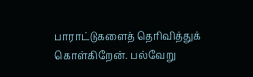பாராட்டுகளைத் தெரிவித்துக் கொள்கிறேன். பல்வேறு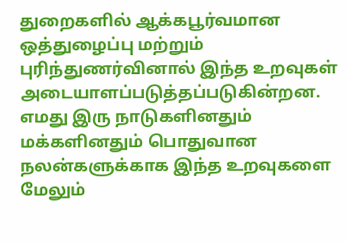துறைகளில் ஆக்கபூர்வமான ஒத்துழைப்பு மற்றும் புரிந்துணர்வினால் இந்த உறவுகள் அடையாளப்படுத்தப்படுகின்றன. எமது இரு நாடுகளினதும் மக்களினதும் பொதுவான நலன்களுக்காக இந்த உறவுகளை மேலும்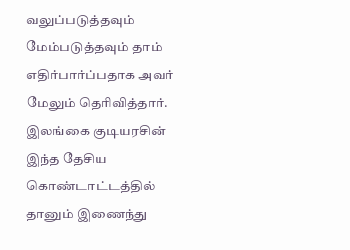வலுப்படுத்தவும் மேம்படுத்தவும் தாம் எதிர்பார்ப்பதாக அவர் மேலும் தெரிவித்தார்.
இலங்கை குடியரசின் இந்த தேசிய கொண்டாட்டத்தில் தானும் இணைந்து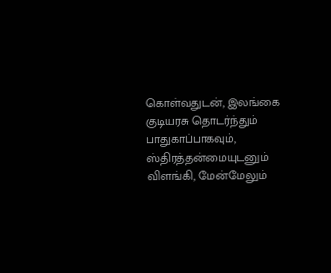கொள்வதுடன், இலங்கை குடியரசு தொடர்ந்தும் பாதுகாப்பாகவும், ஸ்திரத்தன்மையுடனும் விளங்கி, மேன்மேலும்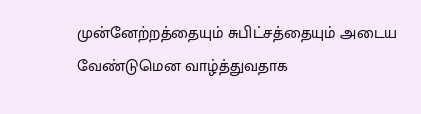முன்னேற்றத்தையும் சுபிட்சத்தையும் அடைய வேண்டுமென வாழ்த்துவதாக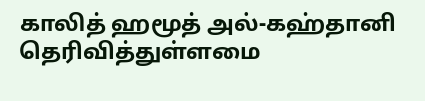காலித் ஹமூத் அல்-கஹ்தானி தெரிவித்துள்ளமை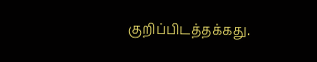குறிப்பிடத்தக்கது.